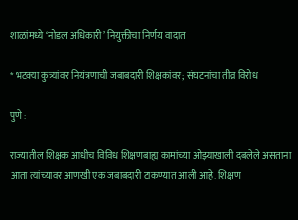शाळांमध्ये ‘नोडल अधिकारी’ नियुक्तीचा निर्णय वादात

* भटक्या कुत्र्यांवर नियंत्रणाची जबाबदारी शिक्षकांवर; संघटनांचा तीव्र विरोध

पुणे :

राज्यातील शिक्षक आधीच विविध शिक्षणबाह्य कामांच्या ओझ्याखाली दबलेले असताना आता त्यांच्यावर आणखी एक जबाबदारी टाकण्यात आली आहे. शिक्षण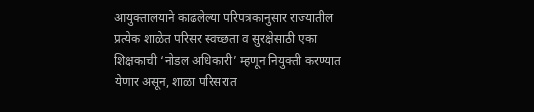आयुक्तालयाने काढलेल्या परिपत्रकानुसार राज्यातील प्रत्येक शाळेत परिसर स्वच्छता व सुरक्षेसाठी एका शिक्षकाची ‘नोडल अधिकारी’ म्हणून नियुक्ती करण्यात येणार असून, शाळा परिसरात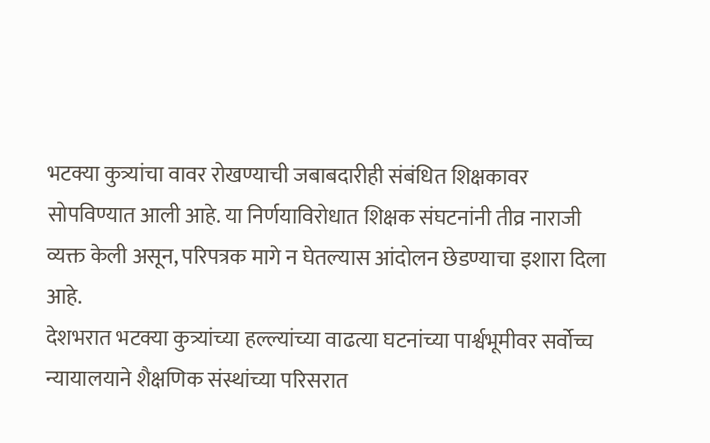भटक्या कुत्र्यांचा वावर रोखण्याची जबाबदारीही संबंधित शिक्षकावर सोपविण्यात आली आहे. या निर्णयाविरोधात शिक्षक संघटनांनी तीव्र नाराजी व्यक्त केली असून, परिपत्रक मागे न घेतल्यास आंदोलन छेडण्याचा इशारा दिला आहे.
देशभरात भटक्या कुत्र्यांच्या हल्ल्यांच्या वाढत्या घटनांच्या पार्श्वभूमीवर सर्वोच्च न्यायालयाने शैक्षणिक संस्थांच्या परिसरात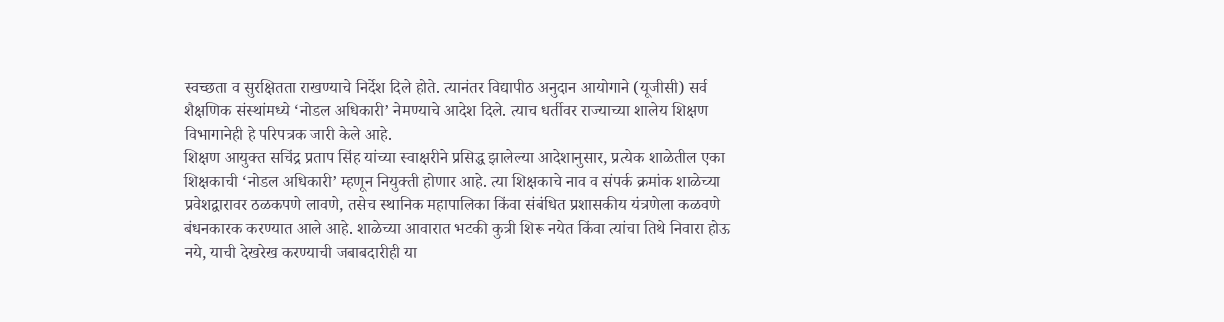स्वच्छता व सुरक्षितता राखण्याचे निर्देश दिले होते. त्यानंतर विद्यापीठ अनुदान आयोगाने (यूजीसी) सर्व शैक्षणिक संस्थांमध्ये ‘नोडल अधिकारी’ नेमण्याचे आदेश दिले. त्याच धर्तीवर राज्याच्या शालेय शिक्षण विभागानेही हे परिपत्रक जारी केले आहे.
शिक्षण आयुक्त सचिंद्र प्रताप सिंह यांच्या स्वाक्षरीने प्रसिद्ध झालेल्या आदेशानुसार, प्रत्येक शाळेतील एका शिक्षकाची ‘नोडल अधिकारी’ म्हणून नियुक्ती होणार आहे. त्या शिक्षकाचे नाव व संपर्क क्रमांक शाळेच्या प्रवेशद्वारावर ठळकपणे लावणे, तसेच स्थानिक महापालिका किंवा संबंधित प्रशासकीय यंत्रणेला कळवणे बंधनकारक करण्यात आले आहे. शाळेच्या आवारात भटकी कुत्री शिरू नयेत किंवा त्यांचा तिथे निवारा होऊ नये, याची देखरेख करण्याची जबाबदारीही या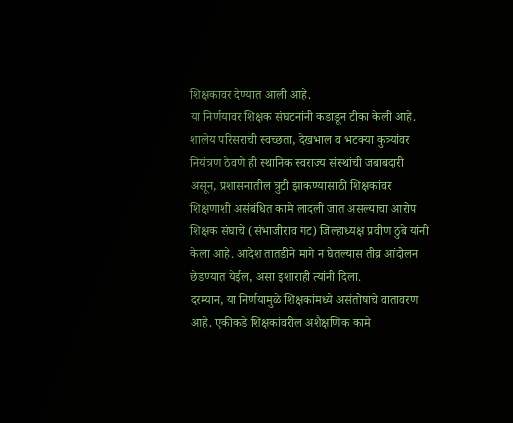शिक्षकावर देण्यात आली आहे.
या निर्णयावर शिक्षक संघटनांनी कडाडून टीका केली आहे. शालेय परिसराची स्वच्छता, देखभाल व भटक्या कुत्र्यांवर नियंत्रण ठेवणे ही स्थानिक स्वराज्य संस्थांची जबाबदारी असून, प्रशासनातील त्रुटी झाकण्यासाठी शिक्षकांवर शिक्षणाशी असंबंधित कामे लादली जात असल्याचा आरोप शिक्षक संघाचे (संभाजीराव गट) जिल्हाध्यक्ष प्रवीण ठुबे यांनी केला आहे. आदेश तातडीने मागे न घेतल्यास तीव्र आंदोलन छेडण्यात येईल, असा इशाराही त्यांनी दिला.
दरम्यान, या निर्णयामुळे शिक्षकांमध्ये असंतोषाचे वातावरण आहे. एकीकडे शिक्षकांवरील अशैक्षणिक कामे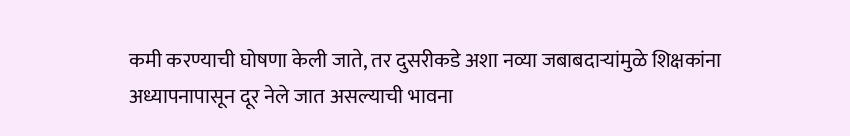कमी करण्याची घोषणा केली जाते, तर दुसरीकडे अशा नव्या जबाबदाऱ्यांमुळे शिक्षकांना अध्यापनापासून दूर नेले जात असल्याची भावना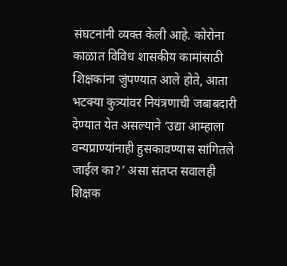संघटनांनी व्यक्त केली आहे. कोरोना काळात विविध शासकीय कामांसाठी शिक्षकांना जुंपण्यात आले होते, आता भटक्या कुत्र्यांवर नियंत्रणाची जबाबदारी देण्यात येत असल्याने ‘उद्या आम्हाला वन्यप्राण्यांनाही हुसकावण्यास सांगितले जाईल का?’ असा संतप्त सवालही शिक्षक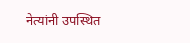नेत्यांनी उपस्थित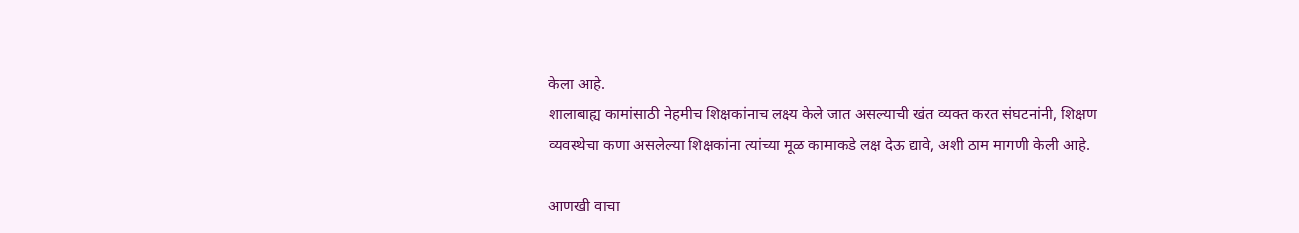केला आहे.
शालाबाह्य कामांसाठी नेहमीच शिक्षकांनाच लक्ष्य केले जात असल्याची खंत व्यक्त करत संघटनांनी, शिक्षण व्यवस्थेचा कणा असलेल्या शिक्षकांना त्यांच्या मूळ कामाकडे लक्ष देऊ द्यावे, अशी ठाम मागणी केली आहे.

आणखी वाचा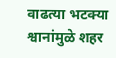वाढत्या भटक्या श्वानांमुळे शहर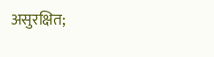असुरक्षित;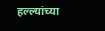हल्ल्यांच्या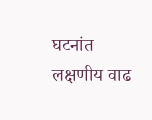घटनांत लक्षणीय वाढ